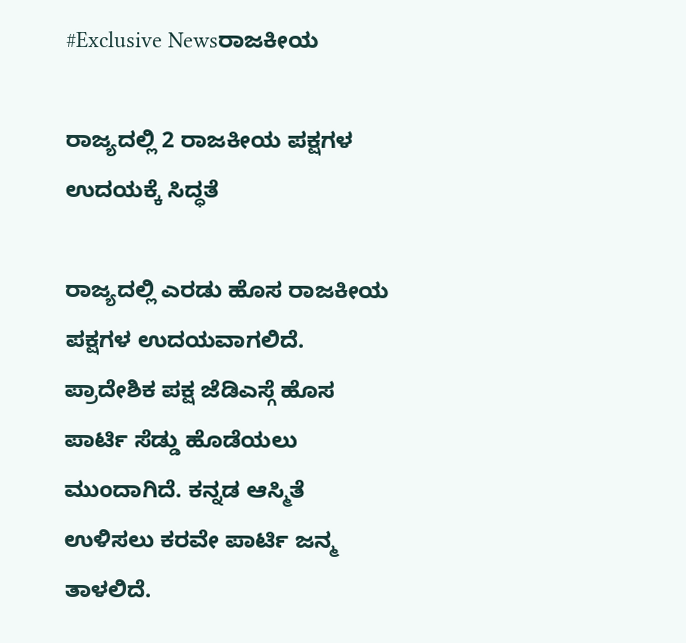#Exclusive Newsರಾಜಕೀಯ

ರಾಜ್ಯದಲ್ಲಿ 2 ರಾಜಕೀಯ ಪಕ್ಷಗಳ ಉದಯಕ್ಕೆ ಸಿದ್ಧತೆ

ರಾಜ್ಯದಲ್ಲಿ ಎರಡು ಹೊಸ ರಾಜಕೀಯ ಪಕ್ಷಗಳ ಉದಯವಾಗಲಿದೆ. ಪ್ರಾದೇಶಿಕ ಪಕ್ಷ ಜೆಡಿಎಸ್ಗೆ ಹೊಸ ಪಾರ್ಟಿ ಸೆಡ್ಡು ಹೊಡೆಯಲು ಮುಂದಾಗಿದೆ. ಕನ್ನಡ ಆಸ್ಮಿತೆ ಉಳಿಸಲು ಕರವೇ ಪಾರ್ಟಿ ಜನ್ಮ ತಾಳಲಿದೆ.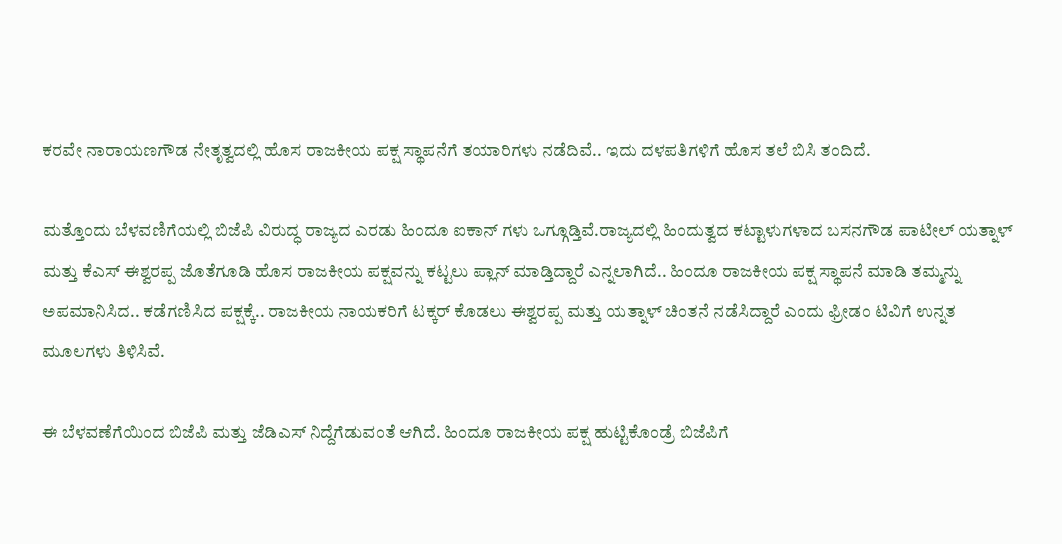ಕರವೇ ನಾರಾಯಣಗೌಡ ನೇತೃತ್ವದಲ್ಲಿ ಹೊಸ ರಾಜಕೀಯ ಪಕ್ಷ ಸ್ಥಾಪನೆಗೆ ತಯಾರಿಗಳು ನಡೆದಿವೆ.. ಇದು ದಳಪತಿಗಳಿಗೆ ಹೊಸ ತಲೆ ಬಿಸಿ ತಂದಿದೆ.

ಮತ್ತೊಂದು ಬೆಳವಣಿಗೆಯಲ್ಲಿ ಬಿಜೆಪಿ ವಿರುದ್ಧ ರಾಜ್ಯದ ಎರಡು ಹಿಂದೂ ಐಕಾನ್ ಗಳು ಒಗ್ಗೂಡ್ತಿವೆ.ರಾಜ್ಯದಲ್ಲಿ ಹಿಂದುತ್ವದ ಕಟ್ಟಾಳುಗಳಾದ ಬಸನಗೌಡ ಪಾಟೀಲ್ ಯತ್ನಾಳ್ ಮತ್ತು ಕೆಎಸ್ ಈಶ್ವರಪ್ಪ ಜೊತೆಗೂಡಿ ಹೊಸ ರಾಜಕೀಯ ಪಕ್ಷವನ್ನು ಕಟ್ಟಲು ಪ್ಲಾನ್ ಮಾಡ್ತಿದ್ದಾರೆ ಎನ್ನಲಾಗಿದೆ.. ಹಿಂದೂ ರಾಜಕೀಯ ಪಕ್ಷ ಸ್ಥಾಪನೆ ಮಾಡಿ ತಮ್ಮನ್ನು ಅಪಮಾನಿಸಿದ.. ಕಡೆಗಣಿಸಿದ ಪಕ್ಷಕ್ಕೆ.. ರಾಜಕೀಯ ನಾಯಕರಿಗೆ ಟಕ್ಕರ್ ಕೊಡಲು ಈಶ್ವರಪ್ಪ ಮತ್ತು ಯತ್ನಾಳ್ ಚಿಂತನೆ ನಡೆಸಿದ್ದಾರೆ ಎಂದು ಫ್ರೀಡಂ ಟಿವಿಗೆ ಉನ್ನತ ಮೂಲಗಳು ತಿಳಿಸಿವೆ.

ಈ ಬೆಳವಣೆಗೆಯಿಂದ ಬಿಜೆಪಿ ಮತ್ತು ಜೆಡಿಎಸ್ ನಿದ್ದೆಗೆಡುವಂತೆ ಆಗಿದೆ. ಹಿಂದೂ ರಾಜಕೀಯ ಪಕ್ಷ ಹುಟ್ಟಿಕೊಂಡ್ರೆ ಬಿಜೆಪಿಗೆ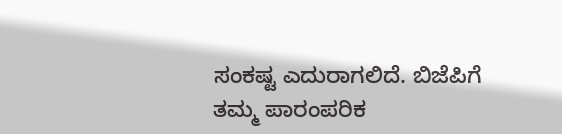ಸಂಕಷ್ಟ ಎದುರಾಗಲಿದೆ. ಬಿಜೆಪಿಗೆ ತಮ್ಮ ಪಾರಂಪರಿಕ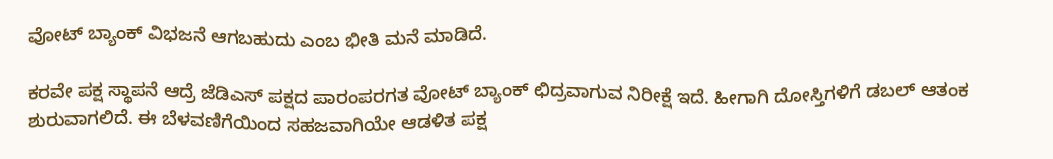ವೋಟ್ ಬ್ಯಾಂಕ್ ವಿಭಜನೆ ಆಗಬಹುದು ಎಂಬ ಭೀತಿ ಮನೆ ಮಾಡಿದೆ.

ಕರವೇ ಪಕ್ಷ ಸ್ಥಾಪನೆ ಆದ್ರೆ ಜೆಡಿಎಸ್ ಪಕ್ಷದ ಪಾರಂಪರಗತ ವೋಟ್ ಬ್ಯಾಂಕ್ ಛಿದ್ರವಾಗುವ ನಿರೀಕ್ಷೆ ಇದೆ. ಹೀಗಾಗಿ ದೋಸ್ತಿಗಳಿಗೆ ಡಬಲ್ ಆತಂಕ ಶುರುವಾಗಲಿದೆ. ಈ ಬೆಳವಣಿಗೆಯಿಂದ ಸಹಜವಾಗಿಯೇ ಆಡಳಿತ ಪಕ್ಷ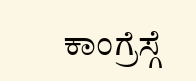ಕಾಂಗ್ರೆಸ್ಗೆ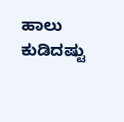ಹಾಲು ಕುಡಿದಷ್ಟು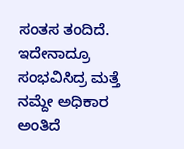ಸಂತಸ ತಂದಿದೆ. ಇದೇನಾದ್ರೂ ಸಂಭವಿಸಿದ್ರ ಮತ್ತೆ ನಮ್ದೇ ಅಧಿಕಾರ ಅಂತಿದೆ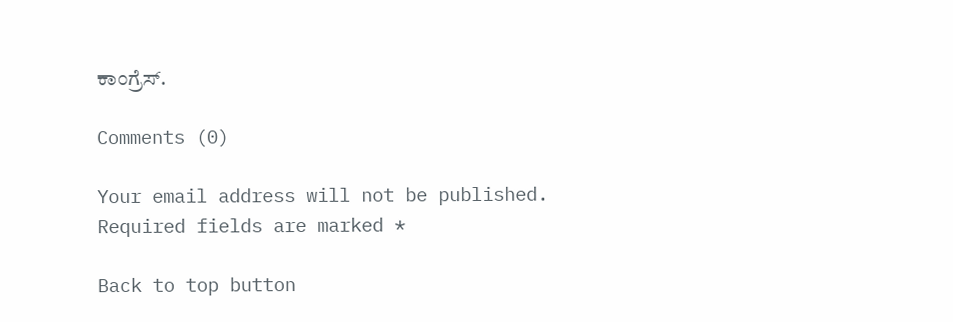ಕಾಂಗ್ರೆಸ್.

Comments (0)

Your email address will not be published. Required fields are marked *

Back to top button